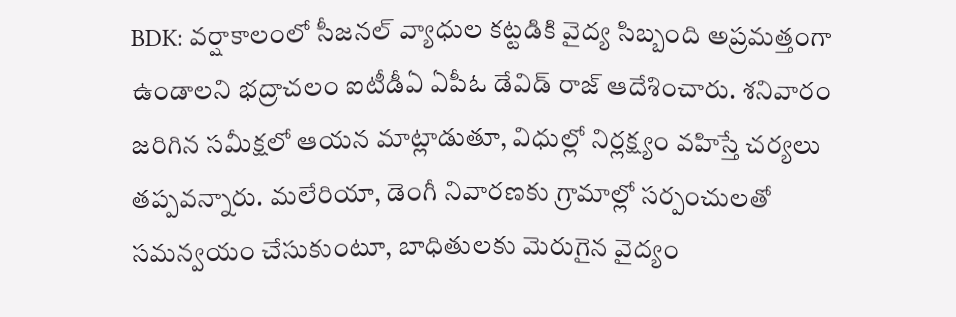BDK: వర్షాకాలంలో సీజనల్ వ్యాధుల కట్టడికి వైద్య సిబ్బంది అప్రమత్తంగా ఉండాలని భద్రాచలం ఐటీడీఏ ఏపీఓ డేవిడ్ రాజ్ ఆదేశించారు. శనివారం జరిగిన సమీక్షలో ఆయన మాట్లాడుతూ, విధుల్లో నిర్లక్ష్యం వహిస్తే చర్యలు తప్పవన్నారు. మలేరియా, డెంగీ నివారణకు గ్రామాల్లో సర్పంచులతో సమన్వయం చేసుకుంటూ, బాధితులకు మెరుగైన వైద్యం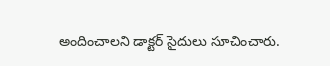అందించాలని డాక్టర్ సైదులు సూచించారు.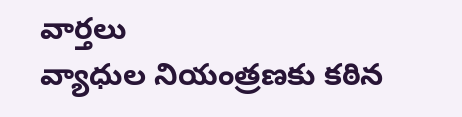వార్తలు
వ్యాధుల నియంత్రణకు కఠిన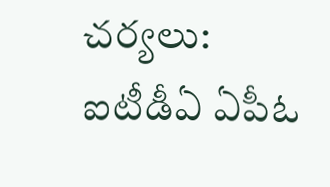చర్యలు: ఐటీడీఏ ఏపీఓ